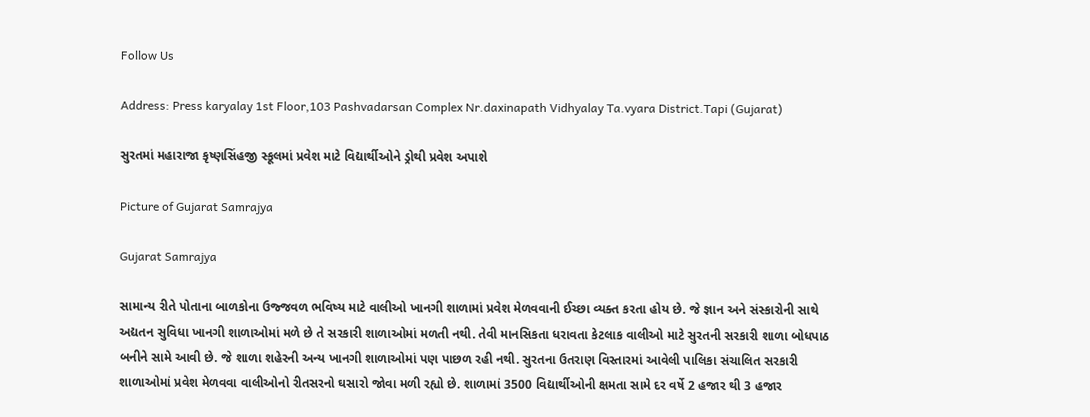Follow Us

Address: Press karyalay 1st Floor,103 Pashvadarsan Complex Nr.daxinapath Vidhyalay Ta.vyara District.Tapi (Gujarat)

સુરતમાં મહારાજા કૃષ્ણસિંહજી સ્કૂલમાં પ્રવેશ માટે વિદ્યાર્થીઓને ડ્રોથી પ્રવેશ અપાશે

Picture of Gujarat Samrajya

Gujarat Samrajya

સામાન્ય રીતે પોતાના બાળકોના ઉજ્જવળ ભવિષ્ય માટે વાલીઓ ખાનગી શાળામાં પ્રવેશ મેળવવાની ઈચ્છા વ્યક્ત કરતા હોય છે. જે જ્ઞાન અને સંસ્કારોની સાથે અદ્યતન સુવિધા ખાનગી શાળાઓમાં મળે છે તે સરકારી શાળાઓમાં મળતી નથી. તેવી માનસિકતા ધરાવતા કેટલાક વાલીઓ માટે સુરતની સરકારી શાળા બોધપાઠ બનીને સામે આવી છે. જે શાળા શહેરની અન્ય ખાનગી શાળાઓમાં પણ પાછળ રહી નથી. સુરતના ઉતરાણ વિસ્તારમાં આવેલી પાલિકા સંચાલિત સરકારી શાળાઓમાં પ્રવેશ મેળવવા વાલીઓનો રીતસરનો ઘસારો જોવા મળી રહ્યો છે. શાળામાં 3500 વિદ્યાર્થીઓની ક્ષમતા સામે દર વર્ષે 2 હજાર થી 3 હજાર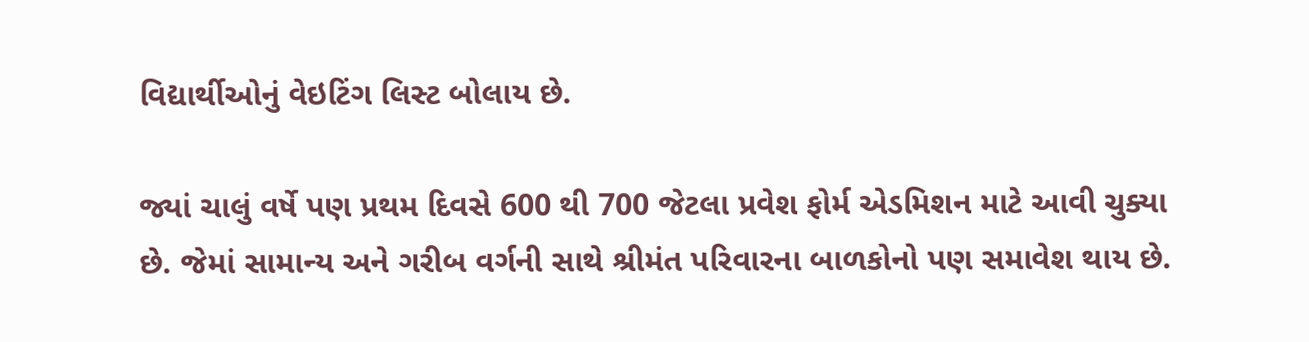વિદ્યાર્થીઓનું વેઇટિંગ લિસ્ટ બોલાય છે.

જ્યાં ચાલું વર્ષે પણ પ્રથમ દિવસે 600 થી 700 જેટલા પ્રવેશ ફોર્મ એડમિશન માટે આવી ચુક્યા છે. જેમાં સામાન્ય અને ગરીબ વર્ગની સાથે શ્રીમંત પરિવારના બાળકોનો પણ સમાવેશ થાય છે.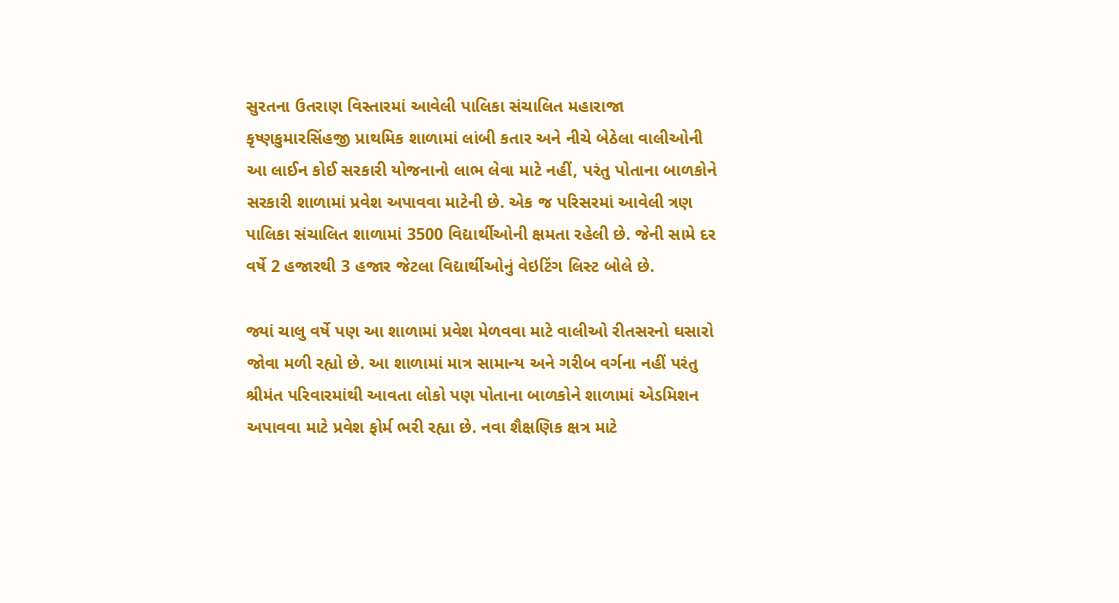સુરતના ઉતરાણ વિસ્તારમાં આવેલી પાલિકા સંચાલિત મહારાજા કૃષ્ણકુમારસિંહજી પ્રાથમિક શાળામાં લાંબી કતાર અને નીચે બેઠેલા વાલીઓની આ લાઈન કોઈ સરકારી યોજનાનો લાભ લેવા માટે નહીં, પરંતુ પોતાના બાળકોને સરકારી શાળામાં પ્રવેશ અપાવવા માટેની છે. એક જ પરિસરમાં આવેલી ત્રણ પાલિકા સંચાલિત શાળામાં 3500 વિદ્યાર્થીઓની ક્ષમતા રહેલી છે. જેની સામે દર વર્ષે 2 હજારથી 3 હજાર જેટલા વિદ્યાર્થીઓનું વેઇટિંગ લિસ્ટ બોલે છે.

જ્યાં ચાલુ વર્ષે પણ આ શાળામાં પ્રવેશ મેળવવા માટે વાલીઓ રીતસરનો ઘસારો જોવા મળી રહ્યો છે. આ શાળામાં માત્ર સામાન્ય અને ગરીબ વર્ગના નહીં પરંતુ શ્રીમંત પરિવારમાંથી આવતા લોકો પણ પોતાના બાળકોને શાળામાં એડમિશન અપાવવા માટે પ્રવેશ ફોર્મ ભરી રહ્યા છે. નવા શૈક્ષણિક ક્ષત્ર માટે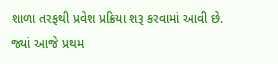શાળા તરફથી પ્રવેશ પ્રક્રિયા શરૂ કરવામાં આવી છે. જ્યાં આજે પ્રથમ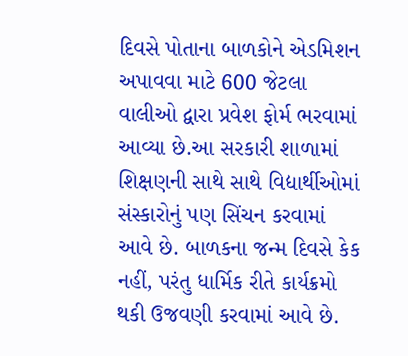દિવસે પોતાના બાળકોને એડમિશન અપાવવા માટે 600 જેટલા વાલીઓ દ્વારા પ્રવેશ ફોર્મ ભરવામાં આવ્યા છે.આ સરકારી શાળામાં શિક્ષણની સાથે સાથે વિદ્યાર્થીઓમાં સંસ્કારોનું પણ સિંચન કરવામાં આવે છે. બાળકના જન્મ દિવસે કેક નહીં, પરંતુ ધાર્મિક રીતે કાર્યક્રમો થકી ઉજવણી કરવામાં આવે છે.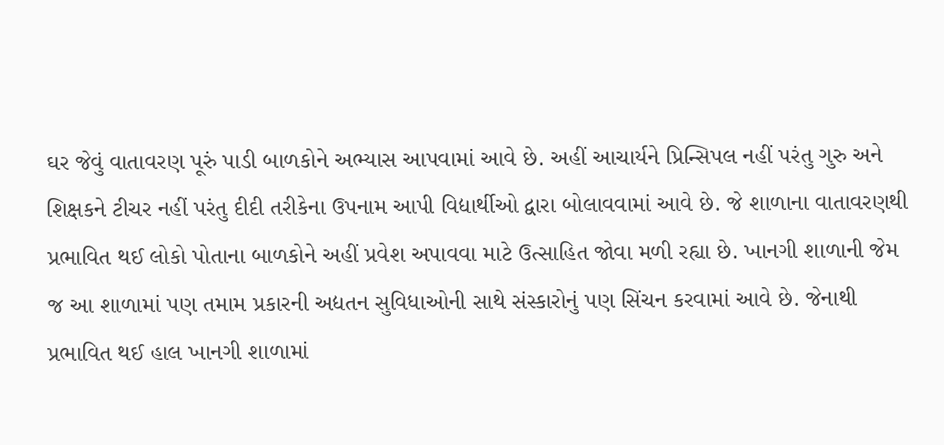ઘર જેવું વાતાવરણ પૂરું પાડી બાળકોને અભ્યાસ આપવામાં આવે છે. અહીં આચાર્યને પ્રિન્સિપલ નહીં પરંતુ ગુરુ અને શિક્ષકને ટીચર નહીં પરંતુ દીદી તરીકેના ઉપનામ આપી વિદ્યાર્થીઓ દ્વારા બોલાવવામાં આવે છે. જે શાળાના વાતાવરણથી પ્રભાવિત થઈ લોકો પોતાના બાળકોને અહીં પ્રવેશ અપાવવા માટે ઉત્સાહિત જોવા મળી રહ્યા છે. ખાનગી શાળાની જેમ જ આ શાળામાં પણ તમામ પ્રકારની અદ્યતન સુવિધાઓની સાથે સંસ્કારોનું પણ સિંચન કરવામાં આવે છે. જેનાથી પ્રભાવિત થઈ હાલ ખાનગી શાળામાં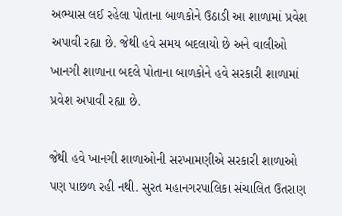અભ્યાસ લઈ રહેલા પોતાના બાળકોને ઉઠાડી આ શાળામાં પ્રવેશ અપાવી રહ્યા છે. જેથી હવે સમય બદલાયો છે અને વાલીઓ ખાનગી શાળાના બદલે પોતાના બાળકોને હવે સરકારી શાળામાં પ્રવેશ અપાવી રહ્યા છે.

જેથી હવે ખાનગી શાળાઓની સરખામણીએ સરકારી શાળાઓ પણ પાછળ રહી નથી. સુરત મહાનગરપાલિકા સંચાલિત ઉતરાણ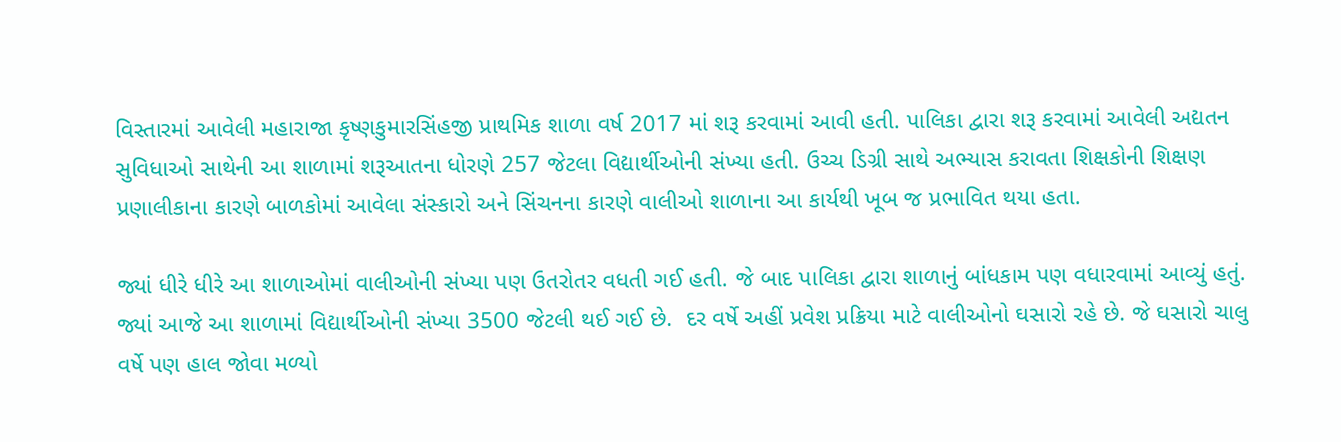વિસ્તારમાં આવેલી મહારાજા કૃષ્ણકુમારસિંહજી પ્રાથમિક શાળા વર્ષ 2017 માં શરૂ કરવામાં આવી હતી. પાલિકા દ્વારા શરૂ કરવામાં આવેલી અદ્યતન સુવિધાઓ સાથેની આ શાળામાં શરૂઆતના ધોરણે 257 જેટલા વિદ્યાર્થીઓની સંખ્યા હતી. ઉચ્ચ ડિગ્રી સાથે અભ્યાસ કરાવતા શિક્ષકોની શિક્ષણ પ્રણાલીકાના કારણે બાળકોમાં આવેલા સંસ્કારો અને સિંચનના કારણે વાલીઓ શાળાના આ કાર્યથી ખૂબ જ પ્રભાવિત થયા હતા.

જ્યાં ધીરે ધીરે આ શાળાઓમાં વાલીઓની સંખ્યા પણ ઉતરોતર વધતી ગઈ હતી. જે બાદ પાલિકા દ્વારા શાળાનું બાંધકામ પણ વધારવામાં આવ્યું હતું. જ્યાં આજે આ શાળામાં વિદ્યાર્થીઓની સંખ્યા 3500 જેટલી થઈ ગઈ છે.  દર વર્ષે અહીં પ્રવેશ પ્રક્રિયા માટે વાલીઓનો ઘસારો રહે છે. જે ઘસારો ચાલુ વર્ષે પણ હાલ જોવા મળ્યો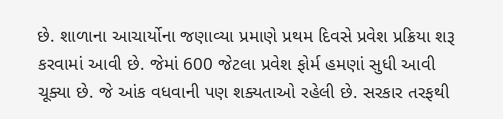છે. શાળાના આચાર્યોના જણાવ્યા પ્રમાણે પ્રથમ દિવસે પ્રવેશ પ્રક્રિયા શરૂ કરવામાં આવી છે. જેમાં 600 જેટલા પ્રવેશ ફોર્મ હમણાં સુધી આવી ચૂક્યા છે. જે આંક વધવાની પણ શક્યતાઓ રહેલી છે. સરકાર તરફથી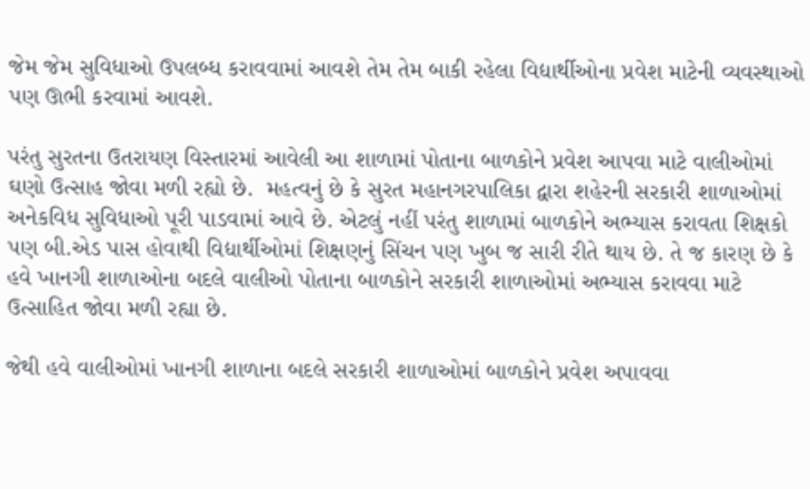જેમ જેમ સુવિધાઓ ઉપલબ્ધ કરાવવામાં આવશે તેમ તેમ બાકી રહેલા વિદ્યાર્થીઓના પ્રવેશ માટેની વ્યવસ્થાઓ પણ ઊભી કરવામાં આવશે.

પરંતુ સુરતના ઉતરાયણ વિસ્તારમાં આવેલી આ શાળામાં પોતાના બાળકોને પ્રવેશ આપવા માટે વાલીઓમાં ઘણો ઉત્સાહ જોવા મળી રહ્યો છે.  મહત્વનું છે કે સુરત મહાનગરપાલિકા દ્વારા શહેરની સરકારી શાળાઓમાં અનેકવિધ સુવિધાઓ પૂરી પાડવામાં આવે છે. એટલું નહીં પરંતુ શાળામાં બાળકોને અભ્યાસ કરાવતા શિક્ષકો પણ બી.એડ પાસ હોવાથી વિદ્યાર્થીઓમાં શિક્ષણનું સિંચન પણ ખુબ જ સારી રીતે થાય છે. તે જ કારણ છે કે હવે ખાનગી શાળાઓના બદલે વાલીઓ પોતાના બાળકોને સરકારી શાળાઓમાં અભ્યાસ કરાવવા માટે ઉત્સાહિત જોવા મળી રહ્યા છે.

જેથી હવે વાલીઓમાં ખાનગી શાળાના બદલે સરકારી શાળાઓમાં બાળકોને પ્રવેશ અપાવવા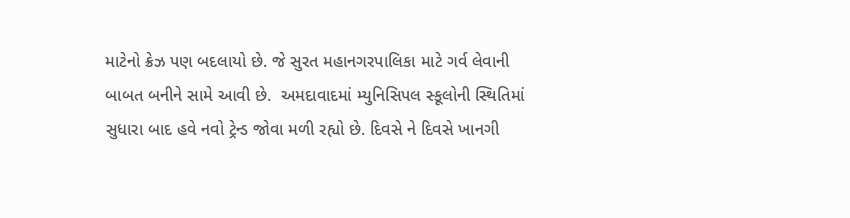માટેનો ક્રેઝ પણ બદલાયો છે. જે સુરત મહાનગરપાલિકા માટે ગર્વ લેવાની બાબત બનીને સામે આવી છે.  અમદાવાદમાં મ્યુનિસિપલ સ્કૂલોની સ્થિતિમાં સુધારા બાદ હવે નવો ટ્રેન્ડ જોવા મળી રહ્યો છે. દિવસે ને દિવસે ખાનગી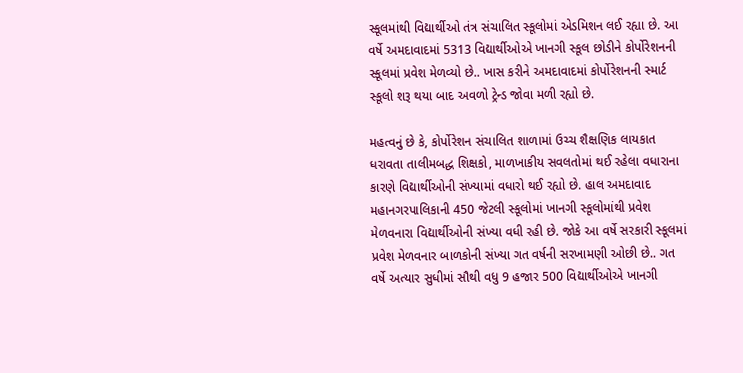સ્કૂલમાંથી વિદ્યાર્થીઓ તંત્ર સંચાલિત સ્કૂલોમાં એડમિશન લઈ રહ્યા છે. આ વર્ષે અમદાવાદમાં 5313 વિદ્યાર્થીઓએ ખાનગી સ્કૂલ છોડીને કોર્પોરેશનની સ્કૂલમાં પ્રવેશ મેળવ્યો છે.. ખાસ કરીને અમદાવાદમાં કોર્પોરેશનની સ્માર્ટ સ્કૂલો શરૂ થયા બાદ અવળો ટ્રેન્ડ જોવા મળી રહ્યો છે.

મહત્વનું છે કે, કોર્પોરેશન સંચાલિત શાળામાં ઉચ્ચ શૈક્ષણિક લાયકાત ધરાવતા તાલીમબદ્ધ શિક્ષકો, માળખાકીય સવલતોમાં થઈ રહેલા વધારાના કારણે વિદ્યાર્થીઓની સંખ્યામાં વધારો થઈ રહ્યો છે. હાલ અમદાવાદ મહાનગરપાલિકાની 450 જેટલી સ્કૂલોમાં ખાનગી સ્કૂલોમાંથી પ્રવેશ મેળવનારા વિદ્યાર્થીઓની સંખ્યા વધી રહી છે. જોકે આ વર્ષે સરકારી સ્કૂલમાં પ્રવેશ મેળવનાર બાળકોની સંખ્યા ગત વર્ષની સરખામણી ઓછી છે.. ગત વર્ષે અત્યાર સુધીમાં સૌથી વધુ 9 હજાર 500 વિદ્યાર્થીઓએ ખાનગી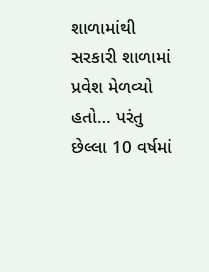શાળામાંથી સરકારી શાળામાં પ્રવેશ મેળવ્યો હતો… પરંતુ છેલ્લા 10 વર્ષમાં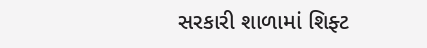સરકારી શાળામાં શિફ્ટ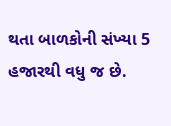થતા બાળકોની સંખ્યા 5 હજારથી વધુ જ છે.